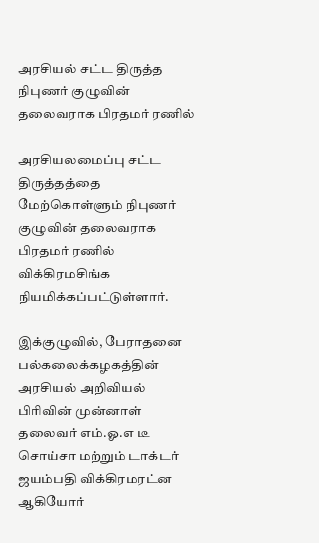அரசியல் சட்ட திருத்த நிபுணர் குழுவின் தலைவராக பிரதமர் ரணில்

அரசியலமைப்பு சட்ட திருத்தத்தை மேற்கொள்ளும் நிபுணர் குழுவின் தலைவராக பிரதமர் ரணில் விக்கிரமசிங்க நியமிக்கப்பட்டுள்ளார்.

இக்குழுவில், பேராதனை பல்கலைக்கழகத்தின் அரசியல் அறிவியல் பிரிவின் முன்னாள் தலைவர் எம்.ஓ.எ டீ சொய்சா மற்றும் டாக்டர் ஜயம்பதி விக்கிரமரட்ன ஆகியோர்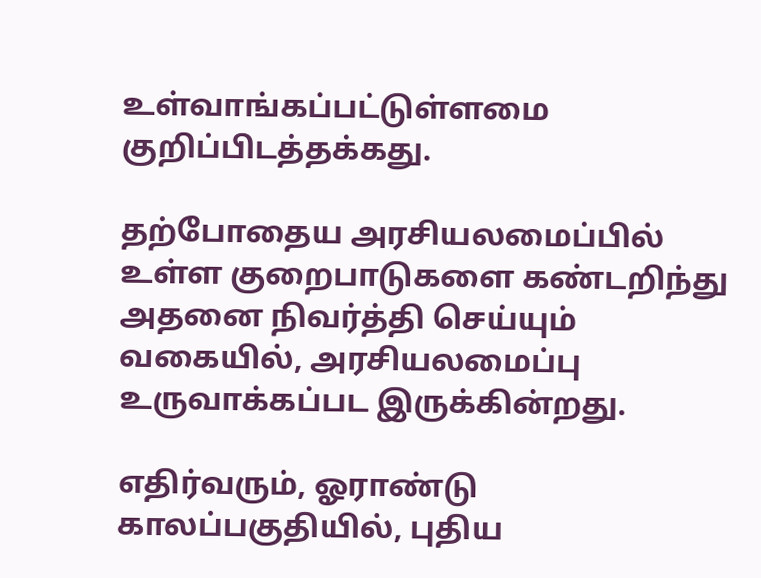உள்வாங்கப்பட்டுள்ளமை குறிப்பிடத்தக்கது.

தற்போதைய அரசியலமைப்பில் உள்ள குறைபாடுகளை கண்டறிந்து அதனை நிவர்த்தி செய்யும் வகையில், அரசியலமைப்பு உருவாக்கப்பட இருக்கின்றது.

எதிர்வரும், ஓராண்டு காலப்பகுதியில், புதிய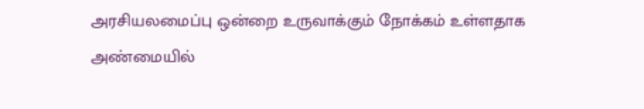அரசியலமைப்பு ஒன்றை உருவாக்கும் நோக்கம் உள்ளதாக அண்மையில்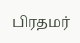பிரதமர்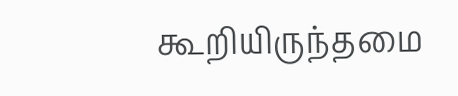கூறியிருந்தமை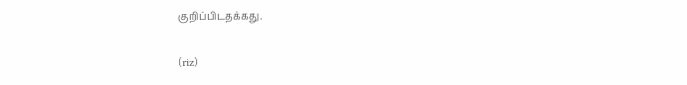குறிப்பிடதக்கது.

(riz)